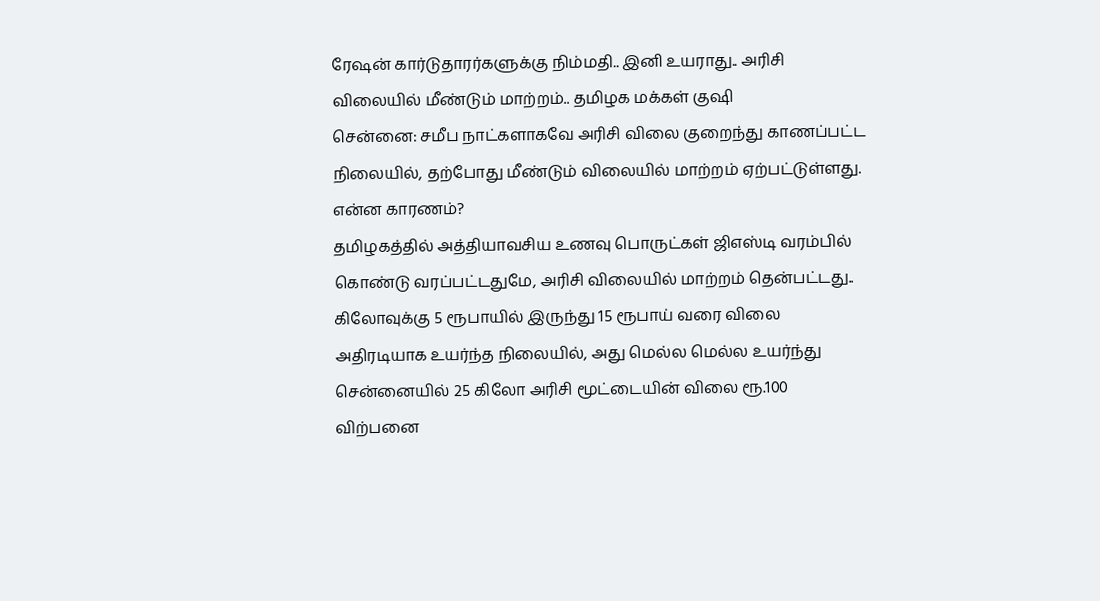ரேஷன் கார்டுதாரர்களுக்கு நிம்மதி.. இனி உயராது.. அரிசி விலையில் மீண்டும் மாற்றம்.. தமிழக மக்கள் குஷி
சென்னை: சமீப நாட்களாகவே அரிசி விலை குறைந்து காணப்பட்ட நிலையில், தற்போது மீண்டும் விலையில் மாற்றம் ஏற்பட்டுள்ளது. என்ன காரணம்?
தமிழகத்தில் அத்தியாவசிய உணவு பொருட்கள் ஜிஎஸ்டி வரம்பில் கொண்டு வரப்பட்டதுமே, அரிசி விலையில் மாற்றம் தென்பட்டது.. கிலோவுக்கு 5 ரூபாயில் இருந்து 15 ரூபாய் வரை விலை அதிரடியாக உயர்ந்த நிலையில், அது மெல்ல மெல்ல உயர்ந்து சென்னையில் 25 கிலோ அரிசி மூட்டையின் விலை ரூ.100 விற்பனை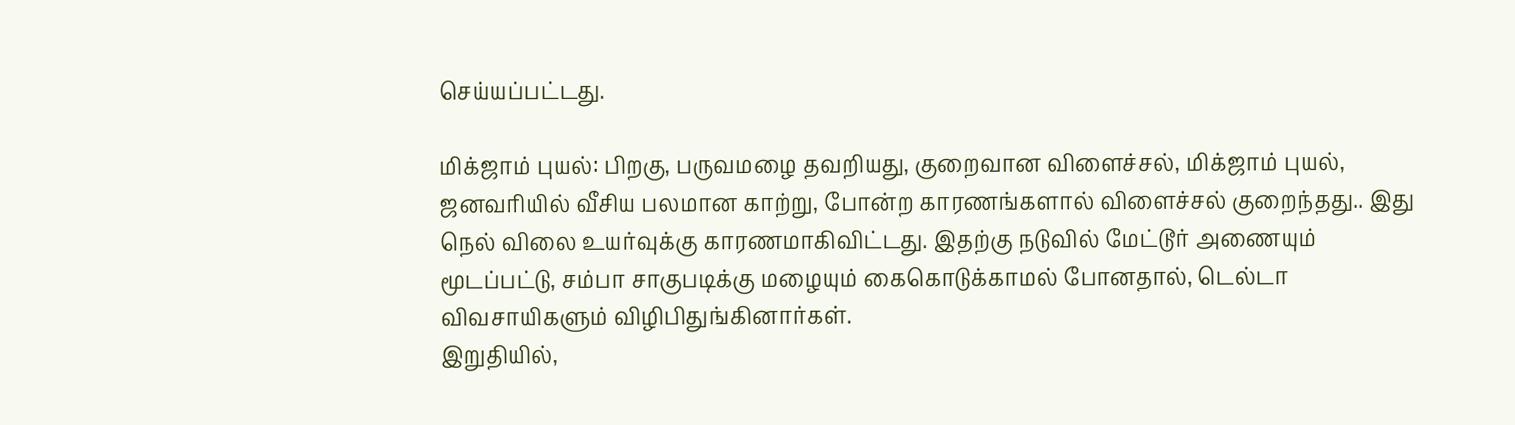செய்யப்பட்டது.

மிக்ஜாம் புயல்: பிறகு, பருவமழை தவறியது, குறைவான விளைச்சல், மிக்ஜாம் புயல், ஜனவரியில் வீசிய பலமான காற்று, போன்ற காரணங்களால் விளைச்சல் குறைந்தது.. இது நெல் விலை உயர்வுக்கு காரணமாகிவிட்டது. இதற்கு நடுவில் மேட்டூர் அணையும் மூடப்பட்டு, சம்பா சாகுபடிக்கு மழையும் கைகொடுக்காமல் போனதால், டெல்டா விவசாயிகளும் விழிபிதுங்கினார்கள்.
இறுதியில்,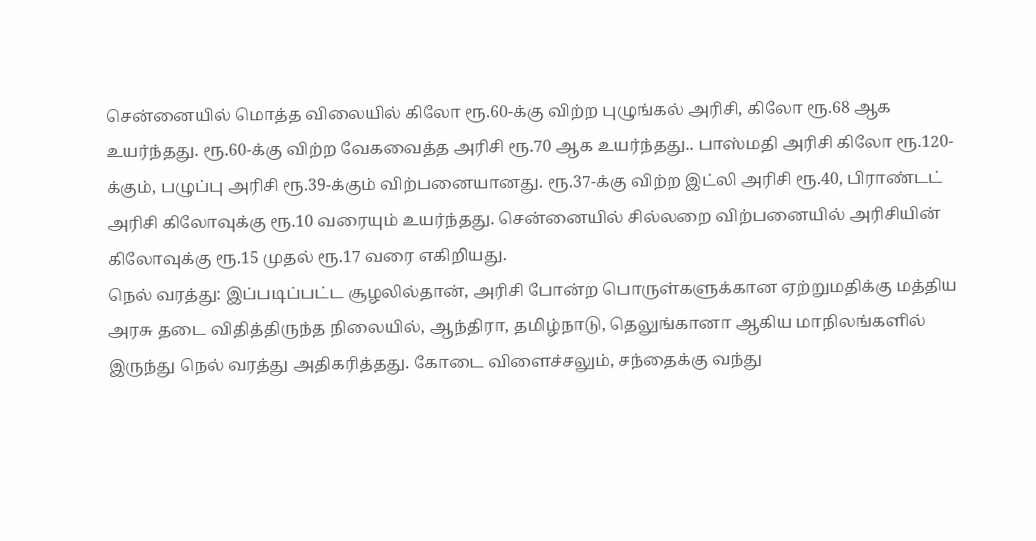சென்னையில் மொத்த விலையில் கிலோ ரூ.60-க்கு விற்ற புழுங்கல் அரிசி, கிலோ ரூ.68 ஆக உயர்ந்தது. ரூ.60-க்கு விற்ற வேகவைத்த அரிசி ரூ.70 ஆக உயர்ந்தது.. பாஸ்மதி அரிசி கிலோ ரூ.120-க்கும், பழுப்பு அரிசி ரூ.39-க்கும் விற்பனையானது. ரூ.37-க்கு விற்ற இட்லி அரிசி ரூ.40, பிராண்டட் அரிசி கிலோவுக்கு ரூ.10 வரையும் உயர்ந்தது. சென்னையில் சில்லறை விற்பனையில் அரிசியின் கிலோவுக்கு ரூ.15 முதல் ரூ.17 வரை எகிறியது.
நெல் வரத்து: இப்படிப்பட்ட சூழலில்தான், அரிசி போன்ற பொருள்களுக்கான ஏற்றுமதிக்கு மத்திய அரசு தடை விதித்திருந்த நிலையில், ஆந்திரா, தமிழ்நாடு, தெலுங்கானா ஆகிய மாநிலங்களில் இருந்து நெல் வரத்து அதிகரித்தது. கோடை விளைச்சலும், சந்தைக்கு வந்து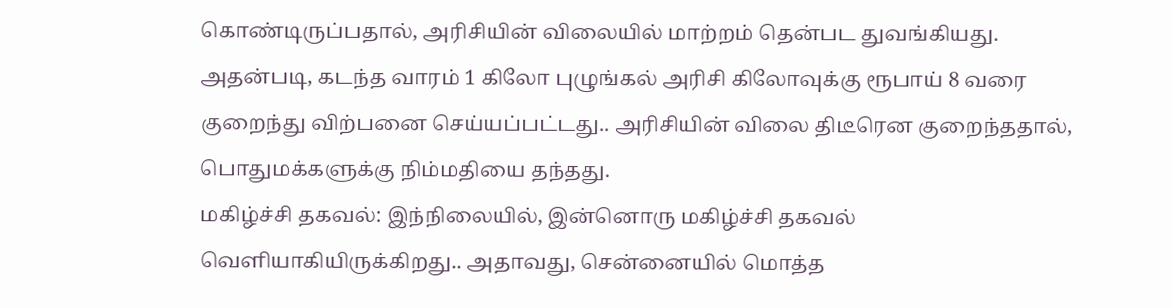கொண்டிருப்பதால், அரிசியின் விலையில் மாற்றம் தென்பட துவங்கியது.
அதன்படி, கடந்த வாரம் 1 கிலோ புழுங்கல் அரிசி கிலோவுக்கு ரூபாய் 8 வரை குறைந்து விற்பனை செய்யப்பட்டது.. அரிசியின் விலை திடீரென குறைந்ததால், பொதுமக்களுக்கு நிம்மதியை தந்தது.
மகிழ்ச்சி தகவல்: இந்நிலையில், இன்னொரு மகிழ்ச்சி தகவல் வெளியாகியிருக்கிறது.. அதாவது, சென்னையில் மொத்த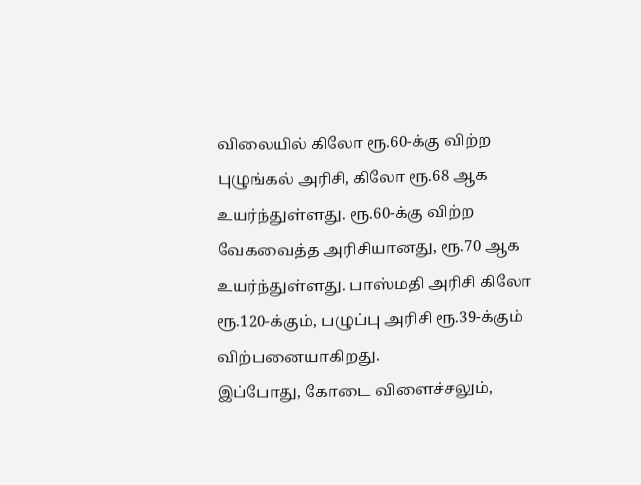விலையில் கிலோ ரூ.60-க்கு விற்ற புழுங்கல் அரிசி, கிலோ ரூ.68 ஆக உயர்ந்துள்ளது. ரூ.60-க்கு விற்ற வேகவைத்த அரிசியானது, ரூ.70 ஆக உயர்ந்துள்ளது. பாஸ்மதி அரிசி கிலோ ரூ.120-க்கும், பழுப்பு அரிசி ரூ.39-க்கும் விற்பனையாகிறது.
இப்போது, கோடை விளைச்சலும்,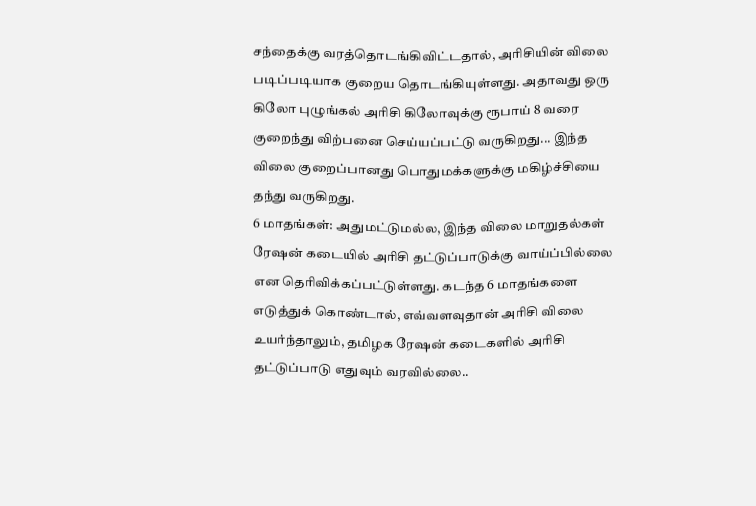சந்தைக்கு வரத்தொடங்கிவிட்டதால், அரிசியின் விலை படிப்படியாக குறைய தொடங்கியுள்ளது. அதாவது ஒரு கிலோ புழுங்கல் அரிசி கிலோவுக்கு ரூபாய் 8 வரை குறைந்து விற்பனை செய்யப்பட்டு வருகிறது... இந்த விலை குறைப்பானது பொதுமக்களுக்கு மகிழ்ச்சியை தந்து வருகிறது.
6 மாதங்கள்: அதுமட்டுமல்ல, இந்த விலை மாறுதல்கள் ரேஷன் கடையில் அரிசி தட்டுப்பாடுக்கு வாய்ப்பில்லை என தெரிவிக்கப்பட்டுள்ளது. கடந்த 6 மாதங்களை எடுத்துக் கொண்டால், எவ்வளவுதான் அரிசி விலை உயர்ந்தாலும், தமிழக ரேஷன் கடைகளில் அரிசி தட்டுப்பாடு எதுவும் வரவில்லை..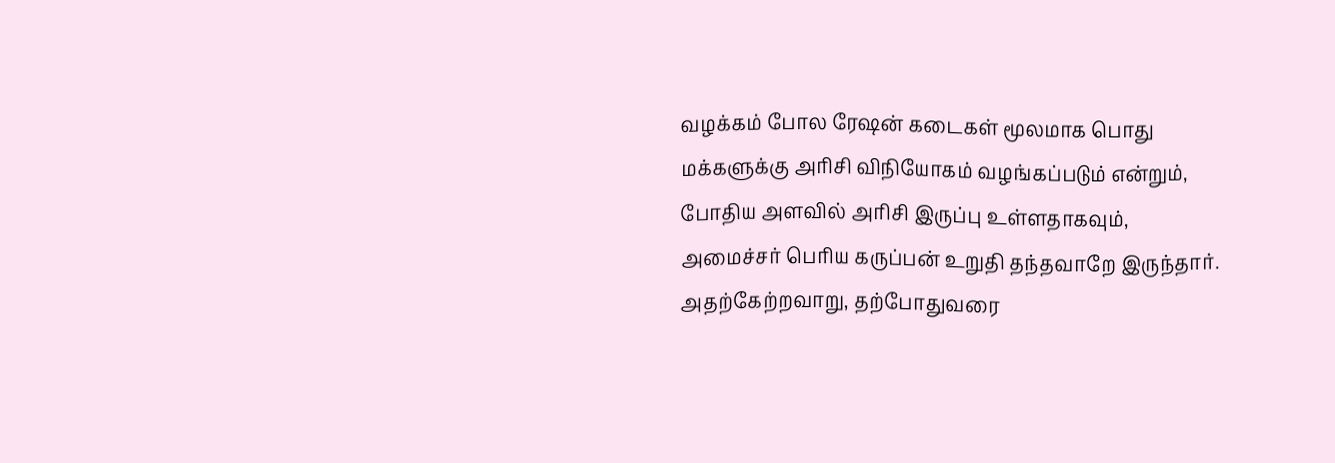வழக்கம் போல ரேஷன் கடைகள் மூலமாக பொது மக்களுக்கு அரிசி விநியோகம் வழங்கப்படும் என்றும், போதிய அளவில் அரிசி இருப்பு உள்ளதாகவும், அமைச்சர் பெரிய கருப்பன் உறுதி தந்தவாறே இருந்தார். அதற்கேற்றவாறு, தற்போதுவரை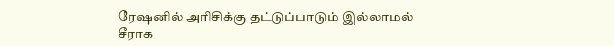ரேஷனில் அரிசிக்கு தட்டுப்பாடும் இல்லாமல் சீராக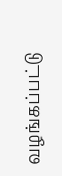வழங்கப்பட்டு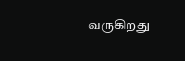வருகிறது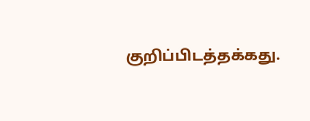குறிப்பிடத்தக்கது.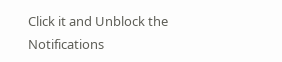Click it and Unblock the Notifications